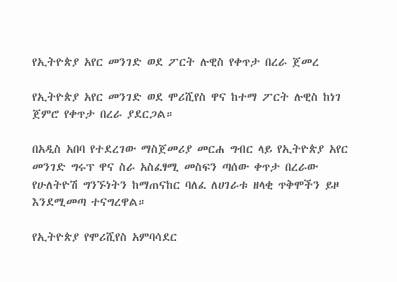የኢትዮጵያ አየር መንገድ ወደ ፖርት ሉዊስ የቀጥታ በረራ ጀመረ

የኢትዮጵያ አየር መንገድ ወደ ሞሪሺየስ ዋና ከተማ ፖርት ሉዊስ ከነገ ጀምሮ የቀጥታ በረራ ያደርጋል።

በአዲስ አበባ የተደረገው ማስጀመሪያ መርሐ ግብር ላይ የኢትዮጵያ አየር መንገድ ግሩፕ ዋና ስራ አስፈፃሚ መስፍን ጣሰው ቀጥታ በረራው የሁለትዮሽ ግንኙነትን ከማጠናከር ባለፈ ለሀገራቱ ዘላቂ ጥቅሞችን ይዞ እንደሚመጣ ተናግረዋል።

የኢትዮጵያ የሞሪሺየስ አምባሳደር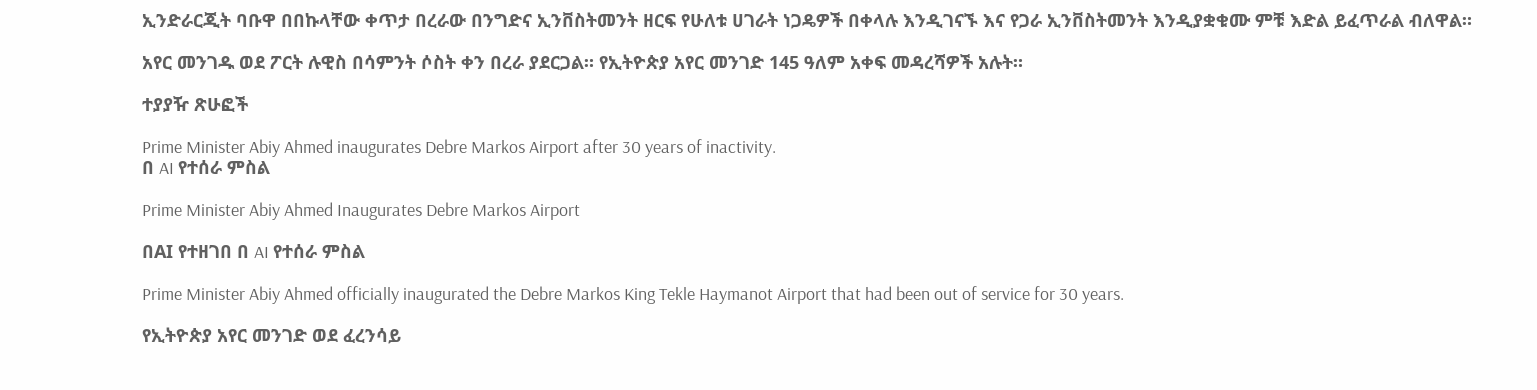ኢንድራርጂት ባቡዋ በበኩላቸው ቀጥታ በረራው በንግድና ኢንቨስትመንት ዘርፍ የሁለቱ ሀገራት ነጋዴዎች በቀላሉ እንዲገናኙ እና የጋራ ኢንቨስትመንት እንዲያቋቁሙ ምቹ እድል ይፈጥራል ብለዋል።

አየር መንገዱ ወደ ፖርት ሉዊስ በሳምንት ሶስት ቀን በረራ ያደርጋል። የኢትዮጵያ አየር መንገድ 145 ዓለም አቀፍ መዳረሻዎች አሉት።

ተያያዥ ጽሁፎች

Prime Minister Abiy Ahmed inaugurates Debre Markos Airport after 30 years of inactivity.
በ AI የተሰራ ምስል

Prime Minister Abiy Ahmed Inaugurates Debre Markos Airport

በAI የተዘገበ በ AI የተሰራ ምስል

Prime Minister Abiy Ahmed officially inaugurated the Debre Markos King Tekle Haymanot Airport that had been out of service for 30 years.

የኢትዮጵያ አየር መንገድ ወደ ፈረንሳይ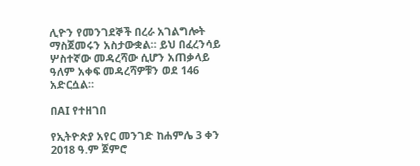ሊዮን የመንገደኞች በረራ አገልግሎት ማስጀመሩን አስታውቋል። ይህ በፈረንሳይ ሦስተኛው መዳረሻው ሲሆን አጠቃላይ ዓለም አቀፍ መዳረሻዎቹን ወደ 146 አድርሷል።

በAI የተዘገበ

የኢትዮጵያ አየር መንገድ ከሐምሌ 3 ቀን 2018 ዓ.ም ጀምሮ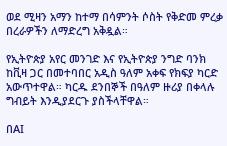ወደ ሚዛን አማን ከተማ በሳምንት ሶስት የቅድመ ምረቃ በረራዎችን ለማድረግ አቅዷል።

የኢትዮጵያ አየር መንገድ እና የኢትዮጵያ ንግድ ባንክ ከቪዛ ጋር በመተባበር አዲስ ዓለም አቀፍ የክፍያ ካርድ አውጥተዋል። ካርዱ ደንበኞች በዓለም ዙሪያ በቀላሉ ግብይት እንዲያደርጉ ያስችላቸዋል።

በAI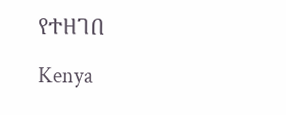የተዘገበ

Kenya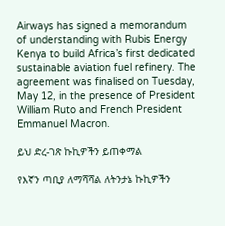Airways has signed a memorandum of understanding with Rubis Energy Kenya to build Africa’s first dedicated sustainable aviation fuel refinery. The agreement was finalised on Tuesday, May 12, in the presence of President William Ruto and French President Emmanuel Macron.

ይህ ድረ-ገጽ ኩኪዎችን ይጠቀማል

የእኛን ጣቢያ ለማሻሻል ለትንታኔ ኩኪዎችን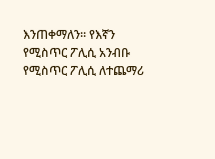እንጠቀማለን። የእኛን የሚስጥር ፖሊሲ አንብቡ የሚስጥር ፖሊሲ ለተጨማሪ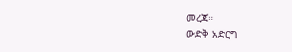መረጃ።
ውድቅ አድርግ